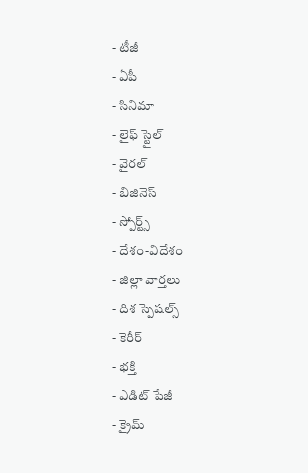- టీజీ
- ఏపీ
- సినిమా
- లైఫ్ స్టైల్
- వైరల్
- బిజినెస్
- స్పోర్ట్స్
- దేశం-విదేశం
- జిల్లా వార్తలు
- దిశ స్పెషల్స్
- కెరీర్
- భక్తి
- ఎడిట్ పేజీ
- క్రైమ్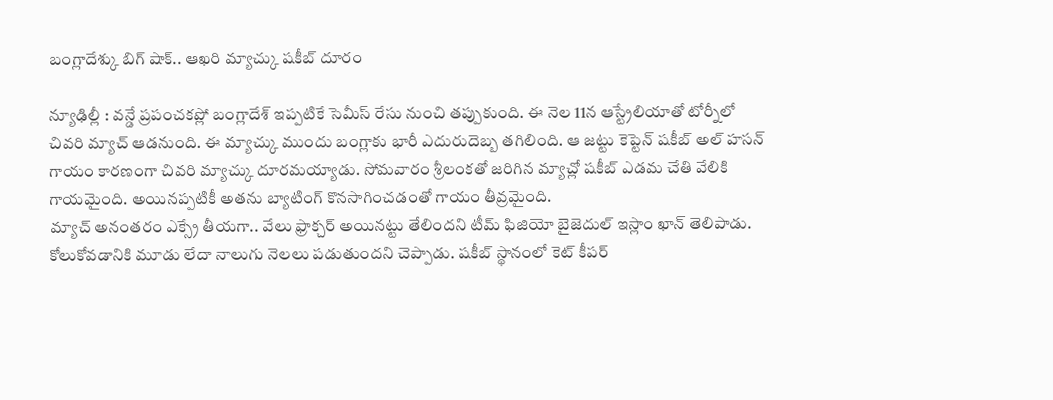బంగ్లాదేశ్కు బిగ్ షాక్.. ఆఖరి మ్యాచ్కు షకీబ్ దూరం

న్యూఢిల్లీ : వన్డే ప్రపంచకప్లో బంగ్లాదేశ్ ఇప్పటికే సెమీస్ రేసు నుంచి తప్పుకుంది. ఈ నెల 11న ఆస్ట్రేలియాతో టోర్నీలో చివరి మ్యాచ్ ఆడనుంది. ఈ మ్యాచ్కు ముందు బంగ్లాకు భారీ ఎదురుదెబ్బ తగిలింది. ఆ జట్టు కెప్టెన్ షకీబ్ అల్ హసన్ గాయం కారణంగా చివరి మ్యాచ్కు దూరమయ్యాడు. సోమవారం శ్రీలంకతో జరిగిన మ్యాచ్లో షకీబ్ ఎడమ చేతి వేలికి గాయమైంది. అయినప్పటికీ అతను బ్యాటింగ్ కొనసాగించడంతో గాయం తీవ్రమైంది.
మ్యాచ్ అనంతరం ఎక్స్రే తీయగా.. వేలు ఫ్రాక్చర్ అయినట్టు తేలిందని టీమ్ ఫిజియో బైజెదుల్ ఇస్లాం ఖాన్ తెలిపాడు. కోలుకోవడానికి మూడు లేదా నాలుగు నెలలు పడుతుందని చెప్పాడు. షకీబ్ స్థానంలో కెట్ కీపర్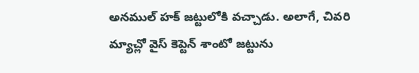అనముల్ హక్ జట్టులోకి వచ్చాడు. అలాగే, చివరి మ్యాచ్లో వైస్ కెప్టెన్ శాంటో జట్టును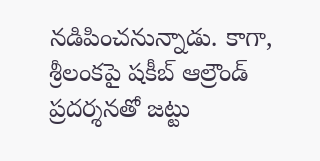నడిపించనున్నాడు. కాగా, శ్రీలంకపై షకీబ్ ఆల్రౌండ్ ప్రదర్శనతో జట్టు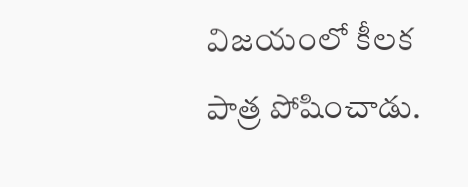విజయంలో కీలక పాత్ర పోషించాడు.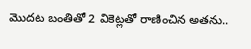మొదట బంతితో 2 వికెట్లతో రాణించిన అతను..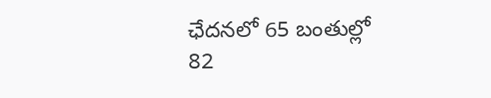ఛేదనలో 65 బంతుల్లో 82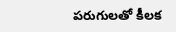పరుగులతో కీలక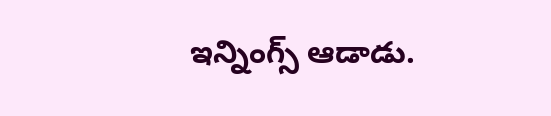ఇన్నింగ్స్ ఆడాడు.